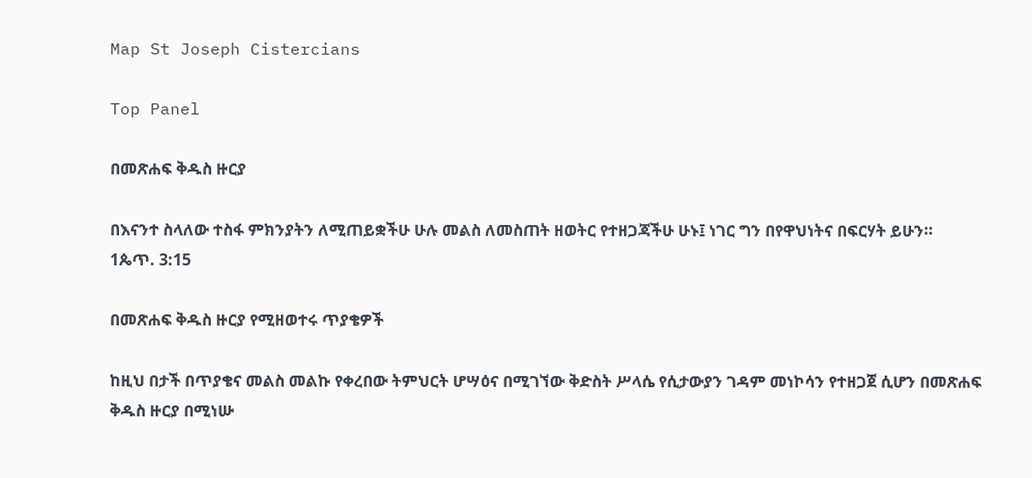Map St Joseph Cistercians

Top Panel

በመጽሐፍ ቅዱስ ዙርያ

በእናንተ ስላለው ተስፋ ምክንያትን ለሚጠይቋችሁ ሁሉ መልስ ለመስጠት ዘወትር የተዘጋጃችሁ ሁኑ፤ ነገር ግን በየዋህነትና በፍርሃት ይሁን።  1ጴጥ. 3:15

በመጽሐፍ ቅዱስ ዙርያ የሚዘወተሩ ጥያቄዎች

ከዚህ በታች በጥያቄና መልስ መልኩ የቀረበው ትምህርት ሆሣዕና በሚገኘው ቅድስት ሥላሴ የሲታውያን ገዳም መነኮሳን የተዘጋጀ ሲሆን በመጽሐፍ ቅዱስ ዙርያ በሚነሡ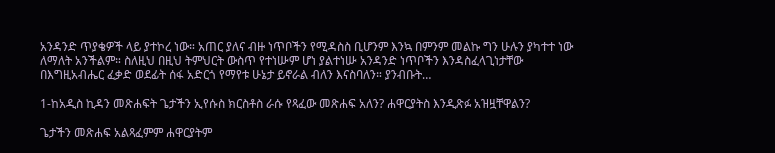አንዳንድ ጥያቄዎች ላይ ያተኮረ ነው። አጠር ያለና ብዙ ነጥቦችን የሚዳስስ ቢሆንም እንኳ በምንም መልኩ ግን ሁሉን ያካተተ ነው ለማለት አንችልም። ስለዚህ በዚህ ትምህርት ውስጥ የተነሡም ሆነ ያልተነሡ አንዳንድ ነጥቦችን እንዳስፈላጊነታቸው በእግዚአብሔር ፈቃድ ወደፊት ሰፋ አድርጎ የማየቱ ሁኔታ ይኖራል ብለን እናስባለን። ያንብቡት…

1-ከአዲስ ኪዳን መጽሐፍት ጌታችን ኢየሱስ ክርስቶስ ራሱ የጻፈው መጽሐፍ አለን? ሐዋርያትስ እንዲጽፉ አዝዟቸዋልን?

ጌታችን መጽሐፍ አልጻፈምም ሐዋርያትም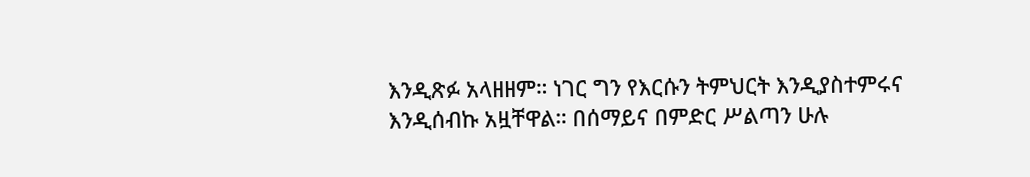እንዲጽፉ አላዘዘም። ነገር ግን የእርሱን ትምህርት እንዲያስተምሩና እንዲሰብኩ አዟቸዋል። በሰማይና በምድር ሥልጣን ሁሉ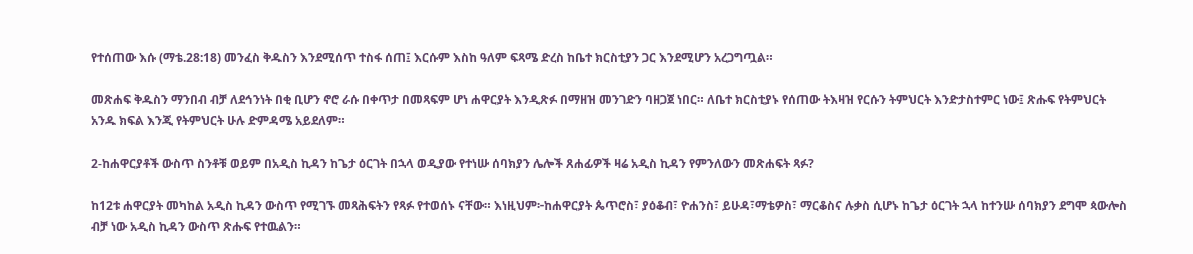የተሰጠው እሱ (ማቴ.28:18) መንፈስ ቅዱስን እንደሚሰጥ ተስፋ ሰጠ፤ እርሱም እስከ ዓለም ፍጻሜ ድረስ ከቤተ ክርስቲያን ጋር እንደሚሆን አረጋግጧል።

መጽሐፍ ቅዱስን ማንበብ ብቻ ለደኅንነት በቂ ቢሆን ኖሮ ራሱ በቀጥታ በመጻፍም ሆነ ሐዋርያት እንዲጽፉ በማዘዝ መንገድን ባዘጋጀ ነበር። ለቤተ ክርስቲያኑ የሰጠው ትእዛዝ የርሱን ትምህርት እንድታስተምር ነው፤ ጽሑፍ የትምህርት አንዱ ክፍል እንጂ የትምህርት ሁሉ ድምዳሜ አይደለም።

2-ከሐዋርያቶች ውስጥ ስንቶቹ ወይም በአዲስ ኪዳን ከጌታ ዕርገት በኋላ ወዲያው የተነሡ ሰባክያን ሌሎች ጸሐፊዎች ዛሬ አዲስ ኪዳን የምንለውን መጽሐፍት ጻፉ?

ከ12ቱ ሐዋርያት መካከል አዲስ ኪዳን ውስጥ የሚገኙ መጻሕፍትን የጻፉ የተወሰኑ ናቸው። እነዚህም፦ከሐዋርያት ጴጥሮስ፣ ያዕቆብ፣ ዮሐንስ፣ ይሁዳ፣ማቴዎስ፣ ማርቆስና ሉቃስ ሲሆኑ ከጌታ ዕርገት ኋላ ከተንሡ ሰባክያን ደግሞ ጳውሎስ ብቻ ነው አዲስ ኪዳን ውስጥ ጽሑፍ የተዉልን።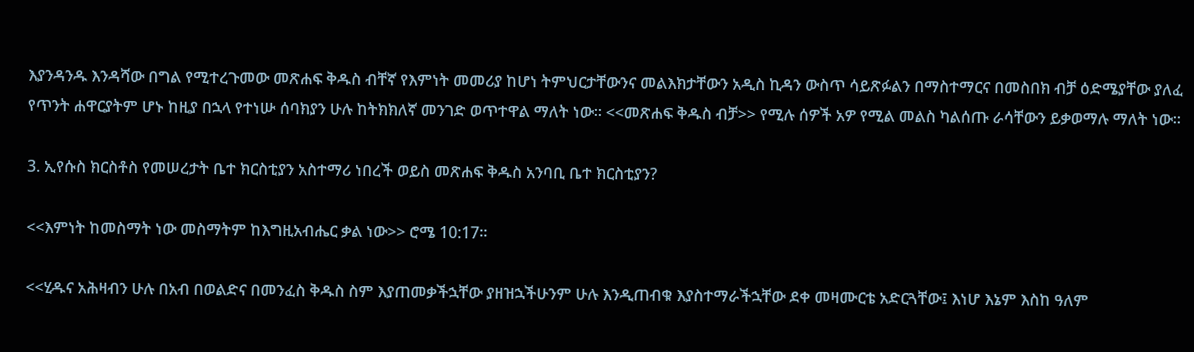እያንዳንዱ እንዳሻው በግል የሚተረጉመው መጽሐፍ ቅዱስ ብቸኛ የእምነት መመሪያ ከሆነ ትምህርታቸውንና መልእክታቸውን አዲስ ኪዳን ውስጥ ሳይጽፉልን በማስተማርና በመስበክ ብቻ ዕድሜያቸው ያለፈ የጥንት ሐዋርያትም ሆኑ ከዚያ በኋላ የተነሡ ሰባክያን ሁሉ ከትክክለኛ መንገድ ወጥተዋል ማለት ነው። <<መጽሐፍ ቅዱስ ብቻ>> የሚሉ ሰዎች አዎ የሚል መልስ ካልሰጡ ራሳቸውን ይቃወማሉ ማለት ነው።

3. ኢየሱስ ክርስቶስ የመሠረታት ቤተ ክርስቲያን አስተማሪ ነበረች ወይስ መጽሐፍ ቅዱስ አንባቢ ቤተ ክርስቲያን?

<<እምነት ከመስማት ነው መስማትም ከእግዚአብሔር ቃል ነው>> ሮሜ 10:17።

<<ሂዱና አሕዛብን ሁሉ በአብ በወልድና በመንፈስ ቅዱስ ስም እያጠመቃችኋቸው ያዘዝኋችሁንም ሁሉ እንዲጠብቁ እያስተማራችኋቸው ደቀ መዛሙርቴ አድርጓቸው፤ እነሆ እኔም እስከ ዓለም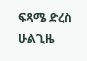ፍጻሜ ድረስ ሁልጊዜ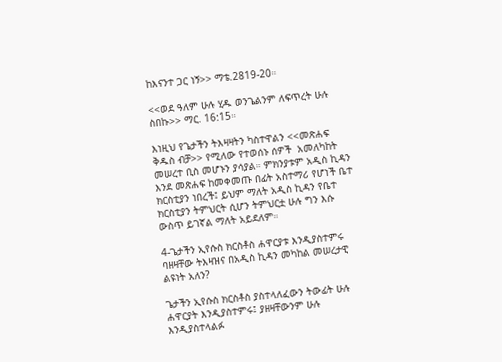ከእናንተ ጋር ነኝ>> ማቴ.2819-20።

<<ወደ ዓለም ሁሉ ሂዱ ወንጌልንም ለፍጥረት ሁሉ ስበኩ>> ማር. 16:15።

እነዚህ የጌታችን ትእዛዛትን ካስተዋልን <<መጽሐፍ ቅዱስ ብቻ>> የሚለው የተወሰኑ ሰዎች  አመለካከት መሠረተ ቢስ መሆኑን ያሳያል። ምክንያቱም አዲስ ኪዳን እንደ መጽሐፍ ከመቀመጡ በፊት አስተማሪ የሆነች ቤተ ክርስቲያን ነበረች፤ ይህም ማለት አዲስ ኪዳን የቤተ ክርስቲያን ትምህርት ሲሆን ትምህርቷ ሁሉ ግን እሱ ውስጥ ይገኛል ማለት አይደለም።

4-ጌታችን ኢየሱስ ክርስቶስ ሐዋርያቱ እንዲያስተምሩ ባዘዛቸው ትእዛዝና በአዲስ ኪዳን መካከል መሠረታዊ ልዩነት አለን?

ጌታችን ኢየሱስ ክርስቶስ ያስተላለፈውን ትውፊት ሁሉ ሐዋርያት እንዲያስተምሩ፤ ያዘዛቸውንም ሁሉ እንዲያስተላልፉ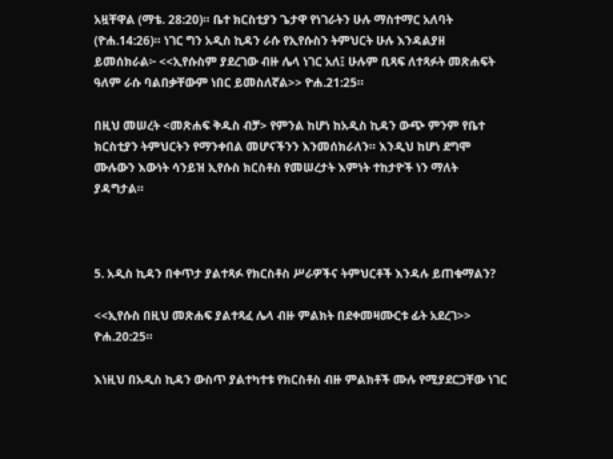አዟቸዋል (ማቴ. 28:20)። ቤተ ክርስቲያን ጌታዋ የነገራትን ሁሉ ማስተማር አለባት (ዮሐ.14:26)። ነገር ግን አዲስ ኪዳን ራሱ የኢየሱስን ትምህርት ሁሉ እንዳልያዘ ይመሰክራል፦ <<ኢየሱስም ያደረገው ብዙ ሌላ ነገር አለ፤ ሁሉም ቢጻፍ ለተጻፉት መጽሐፍት ዓለም ራሱ ባልበቃቸውም ነበር ይመስለኛል>> ዮሐ.21:25።

በዚህ መሠረት <መጽሐፍ ቅዱስ ብቻ> የምንል ከሆነ ከአዲስ ኪዳን ውጭ ምንም የቤተ ክርስቲያን ትምህርትን የማንቀበል መሆናችንን እንመሰክራለን። እንዲህ ከሆነ ደግሞ ሙሉውን እውነት ሳንይዝ ኢየሱስ ክርስቶስ የመሠረታት እምነት ተከታዮች ነን ማለት ያዳግታል።



5. አዲስ ኪዳን በቀጥታ ያልተጻፉ የክርስቶስ ሥራዎችና ትምህርቶች እንዳሉ ይጠቁማልን?

<<ኢየሱስ በዚህ መጽሐፍ ያልተጻፈ ሌላ ብዙ ምልክት በደቀመዛሙርቱ ፊት አደረገ>> ዮሐ.20:25።

እነዚህ በአዲስ ኪዳን ውስጥ ያልተካተቱ የክርስቶስ ብዙ ምልክቶች ሙሉ የሚያደርጋቸው ነገር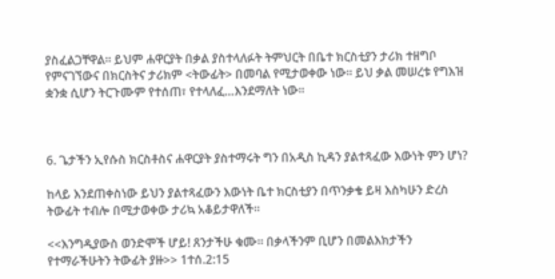ያስፈልጋቸዋል። ይህም ሐዋርያት በቃል ያስተላለፉት ትምህርት በቤተ ክርስቲያን ታሪክ ተዘግቦ የምናገኘውና በክርስትና ታሪክም <ትውፊት> በመባል የሚታወቀው ነው። ይህ ቃል መሠረቱ የግእዝ ቋንቋ ሲሆን ትርጉሙም የተሰጠ፣ የተላለፈ…እንደማለት ነው።



6. ጌታችን ኢየሱስ ክርስቶስና ሐዋርያት ያስተማሩት ግን በአዲስ ኪዳን ያልተጻፈው እውነት ምን ሆነ?

ከላይ እንደጠቀስነው ይህን ያልተጻፈውን እውነት ቤተ ክርስቲያን በጥንቃቄ ይዛ እስካሁን ድረስ ትውፊት ተብሎ በሚታወቀው ታሪኳ አቆይታዋለች።

<<እንግዲያውስ ወንድሞች ሆይ! ጸንታችሁ ቁሙ። በቃላችንም ቢሆን በመልእክታችን የተማራችሁትን ትውፊት ያዙ>> 1ተሰ.2:15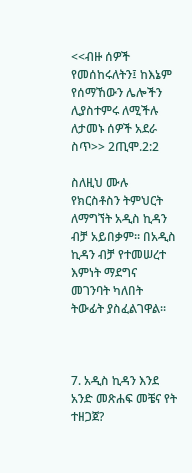<<ብዙ ሰዎች የመሰከሩለትን፤ ከእኔም የሰማኸውን ሌሎችን ሊያስተምሩ ለሚችሉ ለታመኑ ሰዎች አደራ ስጥ>> 2ጢሞ.2:2

ስለዚህ ሙሉ የክርስቶስን ትምህርት ለማግኘት አዲስ ኪዳን ብቻ አይበቃም። በአዲስ ኪዳን ብቻ የተመሠረተ እምነት ማደግና መገንባት ካለበት ትውፊት ያስፈልገዋል።



7. አዲስ ኪዳን እንደ አንድ መጽሐፍ መቼና የት ተዘጋጀ?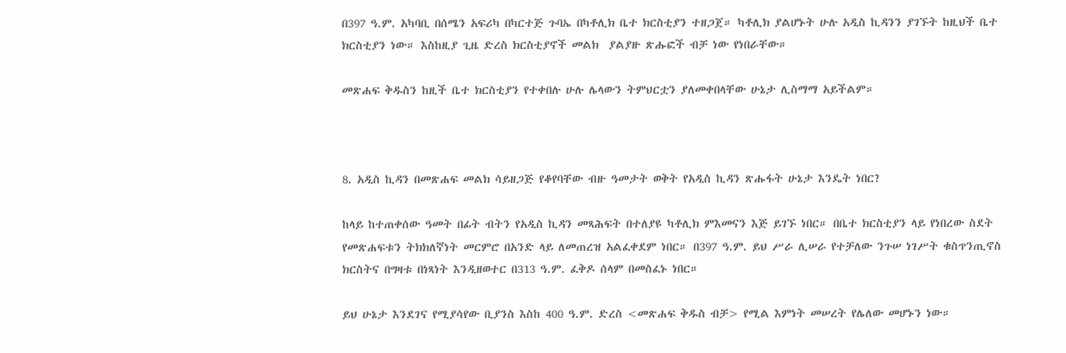በ397 ዓ.ም. አካባቢ በሰሜን አፍሪካ በካርተጅ ጉባኤ በካቶሊክ ቤተ ክርስቲያን ተዘጋጀ። ካቶሊክ ያልሆኑት ሁሉ አዲስ ኪዳንን ያገኙት ከዚህች ቤተ ክርስቲያን ነው። እስከዚያ ጊዜ ድረስ ክርስቲያኖች መልክ  ያልያዙ ጽሑፎች ብቻ ነው የነበራቸው።

መጽሐፍ ቅዱስን ከዚች ቤተ ክርስቲያን የተቀበሉ ሁሉ ሌላውን ትምህርቷን ያለመቀበላቸው ሁኔታ ሊስማማ አይችልም።



8. አዲስ ኪዳን በመጽሐፍ መልክ ሳይዘጋጅ የቆየባቸው ብዙ ዓመታት ወቅት የአዲስ ኪዳን ጽሑፋት ሁኔታ እንዴት ነበር?

ከላይ ከተጠቀሰው ዓመት በፊት ብትን የአዲስ ኪዳን መጻሕፍት በተለያዩ ካቶሊክ ምእመናን እጅ ይገኙ ነበር። በቤተ ክርስቲያን ላይ የነበረው ስደት የመጽሐፍቱን ትክክለኛነት መርምሮ በአንድ ላይ ለመጠረዝ አልፈቀደም ነበር። በ397 ዓ.ም. ይህ ሥራ ሊሠራ የተቻለው ንጉሠ ነገሥት ቁስጥንጢኖስ ክርስትና በግዛቱ በነጻነት እንዲዘወተር በ313 ዓ.ም. ፈቅዶ ሰላም በመስፈኑ ነበር።

ይህ ሁኔታ እንደገና የሚያሳየው ቢያንስ እስከ 400 ዓ.ም. ድረስ <መጽሐፍ ቅዱስ ብቻ> የሚል እምነት መሠረት የሌለው መሆኑን ነው።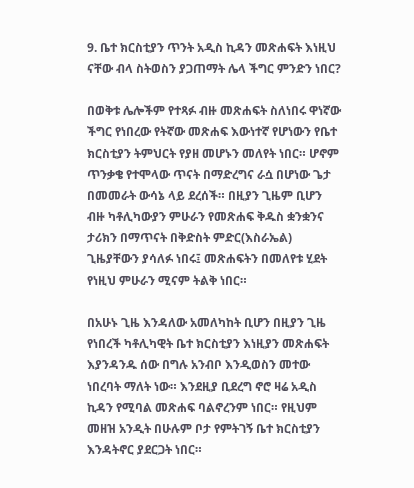9. ቤተ ክርስቲያን ጥንት አዲስ ኪዳን መጽሐፍት እነዚህ ናቸው ብላ ስትወስን ያጋጠማት ሌላ ችግር ምንድን ነበር?

በወቅቱ ሌሎችም የተጻፉ ብዙ መጽሐፍት ስለነበሩ ዋነኛው ችግር የነበረው የትኛው መጽሐፍ እውነተኛ የሆነውን የቤተ ክርስቲያን ትምህርት የያዘ መሆኑን መለየት ነበር። ሆኖም ጥንቃቄ የተሞላው ጥናት በማድረግና ራሷ በሆነው ጌታ በመመራት ውሳኔ ላይ ደረሰች። በዚያን ጊዜም ቢሆን ብዙ ካቶሊካውያን ምሁራን የመጽሐፍ ቅዱስ ቋንቋንና ታሪክን በማጥናት በቅድስት ምድር(እስራኤል) ጊዜያቸውን ያሳለፉ ነበሩ፤ መጽሐፍትን በመለየቱ ሂደት የነዚህ ምሁራን ሚናም ትልቅ ነበር።

በአሁኑ ጊዜ እንዳለው አመለካከት ቢሆን በዚያን ጊዜ የነበረች ካቶሊካዊት ቤተ ክርስቲያን እነዚያን መጽሐፍት እያንዳንዱ ሰው በግሉ አንብቦ እንዲወስን መተው ነበረባት ማለት ነው። እንደዚያ ቢደረግ ኖሮ ዛሬ አዲስ ኪዳን የሚባል መጽሐፍ ባልኖረንም ነበር። የዚህም መዘዝ አንዲት በሁሉም ቦታ የምትገኝ ቤተ ክርስቲያን እንዳትኖር ያደርጋት ነበር።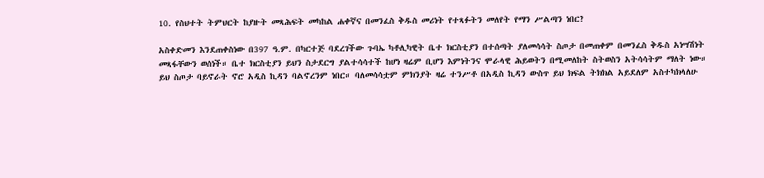10. የስህተት ትምህርት ከያዙት መጻሕፍት መካከል ሐቀኛና በመንፈስ ቅዱስ መሪነት የተጻፉትን መለየት የማን ሥልጣን ነበር?

አስቀድመን እንደጠቀስነው በ397 ዓ.ም. በካርተጅ ባደረገችው ጉባኤ ካቶሊካዊት ቤተ ክርስቲያን በተሰጣት ያለመሳሳት ስጦታ በመጠቀም በመንፈስ ቅዱስ አነሣሽነት መጻፋቸውን ወሰነች። ቤተ ክርስቲያን ይህን ስታደርግ ያልተሳሳተች ከሆነ ዛሬም ቢሆን እምነትንና ሞራላዊ ሕይወትን በሚመለከት ስትወስን አትሳሳትም ማለት ነው። ይህ ስጦታ ባይኖራት ኖሮ አዲስ ኪዳን ባልኖረንም ነበር። ባለመሳሳቷም ምክንያት ዛሬ ተንሥቶ በአዲስ ኪዳን ውስጥ ይህ ክፍል ትክክል አይደለም አስተካክላለሁ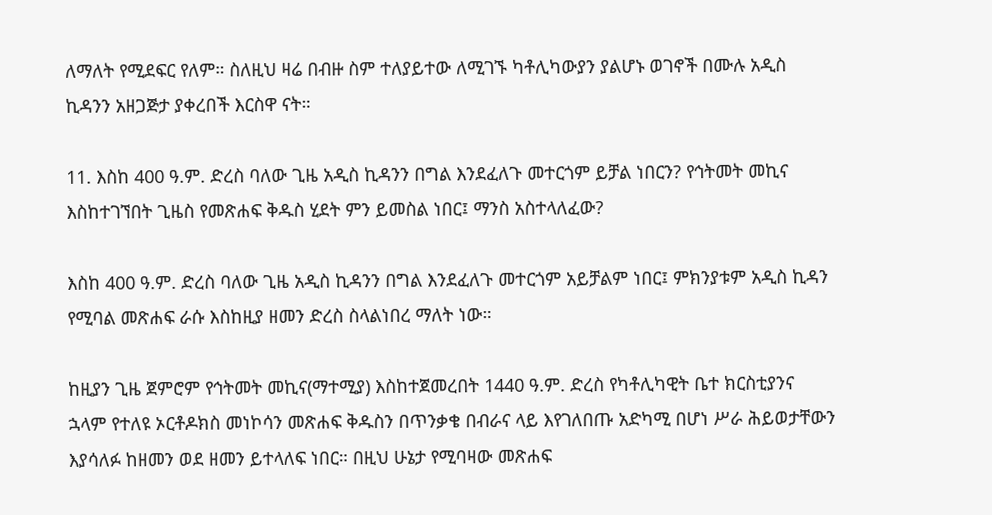ለማለት የሚደፍር የለም። ስለዚህ ዛሬ በብዙ ስም ተለያይተው ለሚገኙ ካቶሊካውያን ያልሆኑ ወገኖች በሙሉ አዲስ ኪዳንን አዘጋጅታ ያቀረበች እርስዋ ናት።

11. እስከ 400 ዓ.ም. ድረስ ባለው ጊዜ አዲስ ኪዳንን በግል እንደፈለጉ መተርጎም ይቻል ነበርን? የኅትመት መኪና እስከተገኘበት ጊዜስ የመጽሐፍ ቅዱስ ሂደት ምን ይመስል ነበር፤ ማንስ አስተላለፈው?

እስከ 400 ዓ.ም. ድረስ ባለው ጊዜ አዲስ ኪዳንን በግል እንደፈለጉ መተርጎም አይቻልም ነበር፤ ምክንያቱም አዲስ ኪዳን የሚባል መጽሐፍ ራሱ እስከዚያ ዘመን ድረስ ስላልነበረ ማለት ነው።

ከዚያን ጊዜ ጀምሮም የኅትመት መኪና(ማተሚያ) እስከተጀመረበት 1440 ዓ.ም. ድረስ የካቶሊካዊት ቤተ ክርስቲያንና ኋላም የተለዩ ኦርቶዶክስ መነኮሳን መጽሐፍ ቅዱስን በጥንቃቄ በብራና ላይ እየገለበጡ አድካሚ በሆነ ሥራ ሕይወታቸውን እያሳለፉ ከዘመን ወደ ዘመን ይተላለፍ ነበር። በዚህ ሁኔታ የሚባዛው መጽሐፍ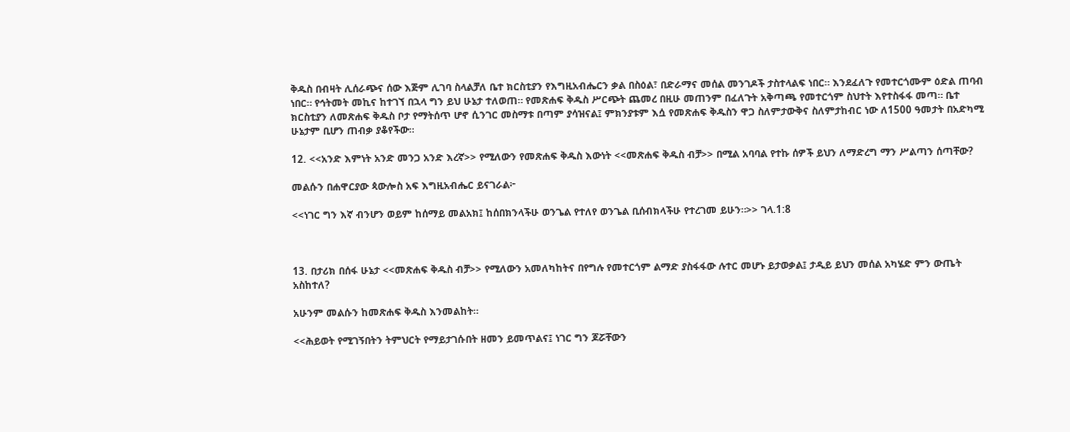ቅዱስ በብዛት ሊሰራጭና ሰው እጅም ሊገባ ስላልቻለ ቤተ ክርስቲያን የእግዚአብሔርን ቃል በስዕል፣ በድራማና መሰል መንገዶች ታስተላልፍ ነበር። እንደፈለጉ የመተርጎሙም ዕድል ጠባብ ነበር። የኅትመት መኪና ከተገኘ በኋላ ግን ይህ ሁኔታ ተለወጠ። የመጽሐፍ ቅዱስ ሥርጭት ጨመረ በዚሁ መጠንም በፈለጉት አቅጣጫ የመተርጎም ስህተት እየተስፋፋ መጣ። ቤተ ክርስቲያን ለመጽሐፍ ቅዱስ ቦታ የማትሰጥ ሆኖ ሲንገር መስማቱ በጣም ያሳዝናል፤ ምክንያቱም እሷ የመጽሐፍ ቅዱስን ዋጋ ስለምታውቅና ስለምታከብር ነው ለ1500 ዓመታት በአድካሚ ሁኔታም ቢሆን ጠብቃ ያቆየችው።

12. <<አንድ እምነት አንድ መንጋ አንድ እረኛ>> የሚለውን የመጽሐፍ ቅዱስ እውነት <<መጽሐፍ ቅዱስ ብቻ>> በሚል አባባል የተኩ ሰዎች ይህን ለማድረግ ማን ሥልጣን ሰጣቸው?

መልሱን በሐዋርያው ጳውሎስ አፍ እግዚአብሔር ይናገራል፦

<<ነገር ግን እኛ ብንሆን ወይም ከሰማይ መልአክ፤ ከሰበክንላችሁ ወንጌል የተለየ ወንጌል ቢሰብክላችሁ የተረገመ ይሁን።>> ገላ.1:8



13. በታሪክ በሰፋ ሁኔታ <<መጽሐፍ ቅዱስ ብቻ>> የሚለውን አመለካከትና በየግሉ የመተርጎም ልማድ ያስፋፋው ሉተር መሆኑ ይታወቃል፤ ታዲይ ይህን መሰል አካሄድ ምን ውጤት አስከተለ?

አሁንም መልሱን ከመጽሐፍ ቅዱስ እንመልከት።

<<ሕይወት የሚገኝበትን ትምህርት የማይታገሱበት ዘመን ይመጥልና፤ ነገር ግን ጆሯቸውን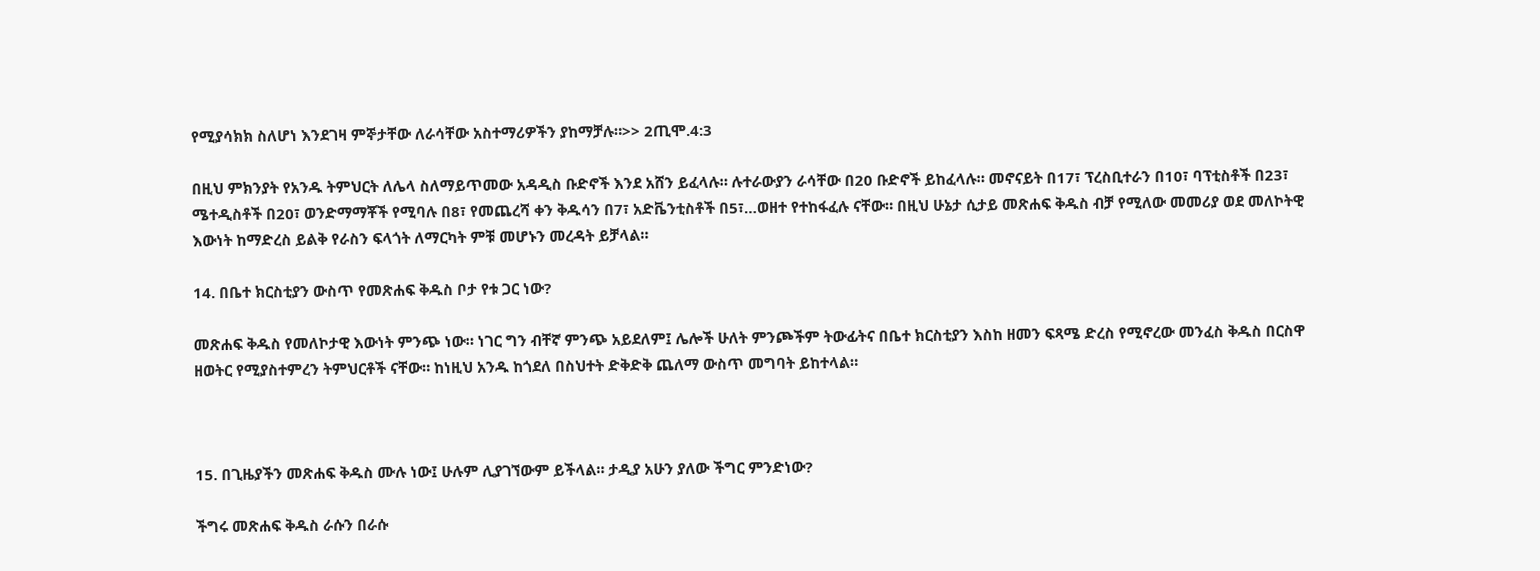የሚያሳክክ ስለሆነ እንደገዛ ምኞታቸው ለራሳቸው አስተማሪዎችን ያከማቻሉ።>> 2ጢሞ.4:3

በዚህ ምክንያት የአንዱ ትምህርት ለሌላ ስለማይጥመው አዳዲስ ቡድኖች እንደ አሸን ይፈላሉ። ሉተራውያን ራሳቸው በ20 ቡድኖች ይከፈላሉ። መኖናይት በ17፣ ፕረስቢተራን በ10፣ ባፕቲስቶች በ23፣ ሜተዲስቶች በ20፣ ወንድማማቾች የሚባሉ በ8፣ የመጨረሻ ቀን ቅዱሳን በ7፣ አድቬንቲስቶች በ5፣…ወዘተ የተከፋፈሉ ናቸው። በዚህ ሁኔታ ሲታይ መጽሐፍ ቅዱስ ብቻ የሚለው መመሪያ ወደ መለኮትዊ እውነት ከማድረስ ይልቅ የራስን ፍላጎት ለማርካት ምቹ መሆኑን መረዳት ይቻላል።

14. በቤተ ክርስቲያን ውስጥ የመጽሐፍ ቅዱስ ቦታ የቱ ጋር ነው?

መጽሐፍ ቅዱስ የመለኮታዊ እውነት ምንጭ ነው። ነገር ግን ብቸኛ ምንጭ አይደለም፤ ሌሎች ሁለት ምንጮችም ትውፊትና በቤተ ክርስቲያን እስከ ዘመን ፍጻሜ ድረስ የሚኖረው መንፈስ ቅዱስ በርስዋ ዘወትር የሚያስተምረን ትምህርቶች ናቸው። ከነዚህ አንዱ ከጎደለ በስህተት ድቅድቅ ጨለማ ውስጥ መግባት ይከተላል።



15. በጊዜያችን መጽሐፍ ቅዱስ ሙሉ ነው፤ ሁሉም ሊያገኘውም ይችላል። ታዲያ አሁን ያለው ችግር ምንድነው?

ችግሩ መጽሐፍ ቅዱስ ራሱን በራሱ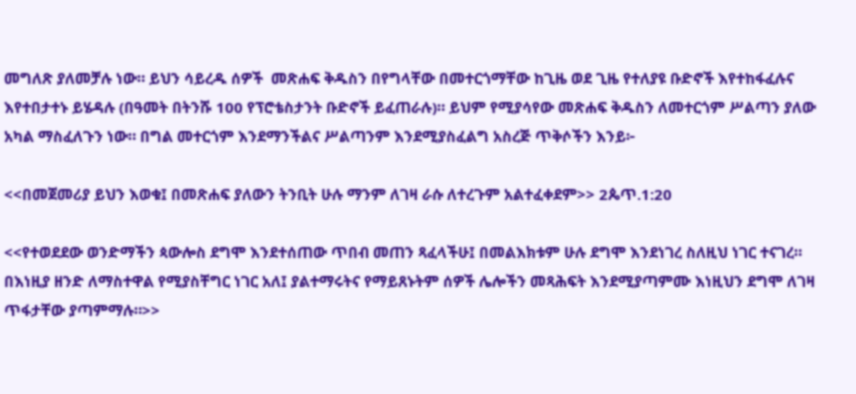መግለጽ ያለመቻሉ ነው። ይህን ሳይረዱ ሰዎች  መጽሐፍ ቅዱስን በየግላቸው በመተርጎማቸው ከጊዜ ወደ ጊዜ የተለያዩ ቡድኖች እየተከፋፈሉና እየተበታተኑ ይሄዳሉ (በዓመት በትንሹ 100 የፕሮቴስታንት ቡድኖች ይፈጠራሉ)። ይህም የሚያሳየው መጽሐፍ ቅዱስን ለመተርጎም ሥልጣን ያለው አካል ማስፈለጉን ነው። በግል መተርጎም እንደማንችልና ሥልጣንም እንደሚያስፈልግ አስረጅ ጥቅሶችን እንይ፦

<<በመጀመሪያ ይህን እወቁ፤ በመጽሐፍ ያለውን ትንቢት ሁሉ ማንም ለገዛ ራሱ ለተረጉም አልተፈቀደም>> 2ጴጥ.1:20

<<የተወደደው ወንድማችን ጳውሎስ ደግሞ እንደተሰጠው ጥበብ መጠን ጻፈላችሁ፤ በመልእክቱም ሁሉ ደግሞ እንደነገረ ስለዚህ ነገር ተናገረ። በእነዚያ ዘንድ ለማስተዋል የሚያስቸግር ነገር አለ፤ ያልተማሩትና የማይጸኑትም ሰዎች ሌሎችን መጻሕፍት እንደሚያጣምሙ እነዚህን ደግሞ ለገዛ ጥፋታቸው ያጣምማሉ።>>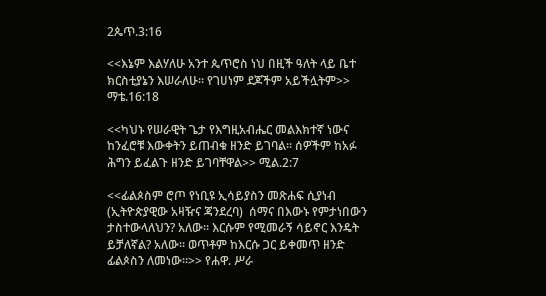2ጴጥ.3:16

<<እኔም እልሃለሁ አንተ ጴጥሮስ ነህ በዚች ዓለት ላይ ቤተ ክርስቲያኔን እሠራለሁ። የገሀነም ደጆችም አይችሏትም>> ማቴ.16:18

<<ካህኑ የሠራዊት ጌታ የእግዚአብሔር መልእክተኛ ነውና ከንፈሮቹ እውቀትን ይጠብቁ ዘንድ ይገባል። ሰዎችም ከአፉ ሕግን ይፈልጉ ዘንድ ይገባቸዋል>> ሚል.2:7

<<ፊልጶስም ሮጦ የነቢዩ ኢሳይያስን መጽሐፍ ሲያነብ (ኢትዮጵያዊው አዛዥና ጃንደረባ)  ሰማና በእውኑ የምታነበውን ታስተውላለህን? አለው። እርሱም የሚመራኝ ሳይኖር እንዴት ይቻለኛል? አለው። ወጥቶም ከእርሱ ጋር ይቀመጥ ዘንድ ፊልጶስን ለመነው።>> የሐዋ. ሥራ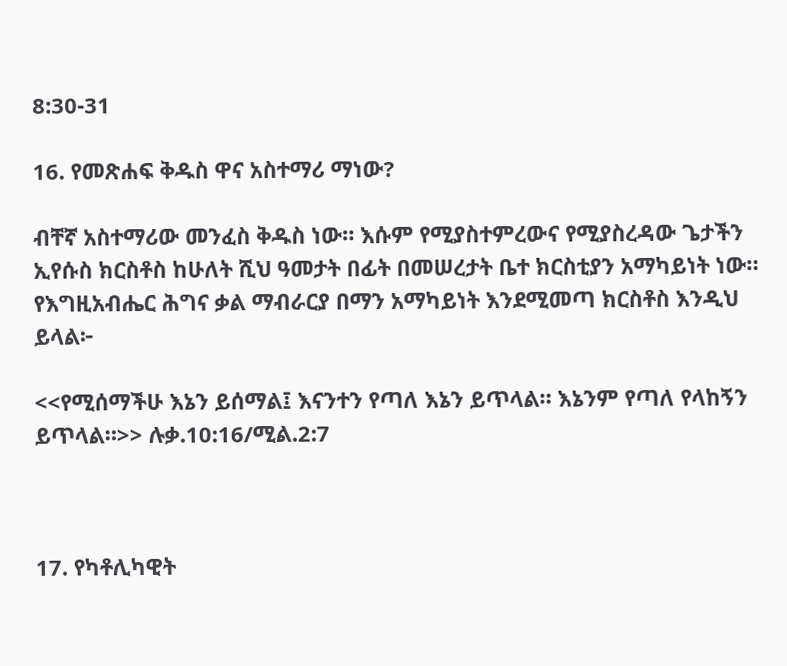8:30-31

16. የመጽሐፍ ቅዱስ ዋና አስተማሪ ማነው?

ብቸኛ አስተማሪው መንፈስ ቅዱስ ነው። እሱም የሚያስተምረውና የሚያስረዳው ጌታችን ኢየሱስ ክርስቶስ ከሁለት ሺህ ዓመታት በፊት በመሠረታት ቤተ ክርስቲያን አማካይነት ነው። የእግዚአብሔር ሕግና ቃል ማብራርያ በማን አማካይነት እንደሚመጣ ክርስቶስ እንዲህ ይላል፦

<<የሚሰማችሁ እኔን ይሰማል፤ እናንተን የጣለ እኔን ይጥላል። እኔንም የጣለ የላከኝን ይጥላል።>> ሉቃ.10:16/ሚል.2:7



17. የካቶሊካዊት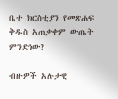ቤተ ክርስቲያን የመጽሐፍ ቅዱስ አጠቃቀም ውጤት ምንድነው?

ብዙዎች አሉታዊ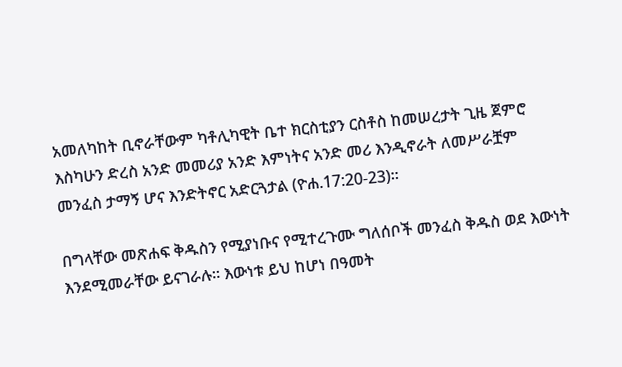አመለካከት ቢኖራቸውም ካቶሊካዊት ቤተ ክርስቲያን ርስቶስ ከመሠረታት ጊዜ ጀምሮ እስካሁን ድረስ አንድ መመሪያ አንድ እምነትና አንድ መሪ እንዲኖራት ለመሥራቿም መንፈስ ታማኝ ሆና እንድትኖር አድርጓታል (ዮሐ.17:20-23)።

በግላቸው መጽሐፍ ቅዱስን የሚያነቡና የሚተረጉሙ ግለሰቦች መንፈስ ቅዱስ ወደ እውነት እንደሚመራቸው ይናገራሉ። እውነቱ ይህ ከሆነ በዓመት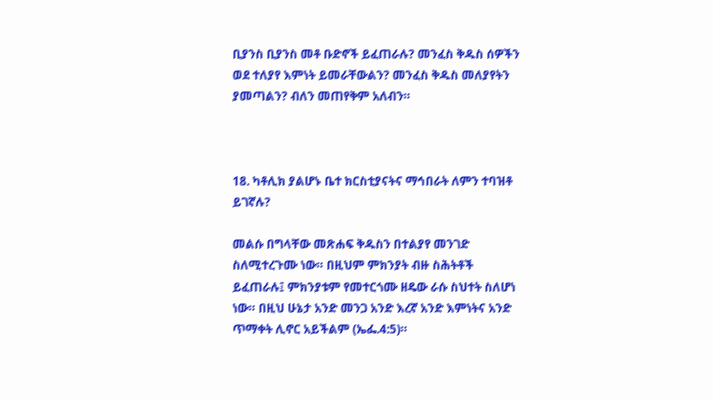ቢያንስ ቢያንስ መቶ ቡድኖች ይፈጠራሉ? መንፈስ ቅዱስ ሰዎችን ወደ ተለያየ እምነት ይመራቸውልን? መንፈስ ቅዱስ መለያየትን ያመጣልን? ብለን መጠየቅም አለብን።



18. ካቶሊክ ያልሆኑ ቤተ ክርስቲያናትና ማኅበራት ለምን ተባዝቶ ይገኛሉ?

መልሱ በግላቸው መጽሐፍ ቅዱስን በተልያየ መንገድ ስለሚተረጉሙ ነው። በዚህም ምክንያት ብዙ ስሕትቶች ይፈጠራሉ፤ ምክንያቱም የመተርጎሙ ዘዴው ራሱ ስህተት ስለሆነ ነው። በዚህ ሁኔታ አንድ መንጋ አንድ እረኛ አንድ እምነትና አንድ ጥማቀት ሊኖር አይችልም (ኤፌ.4:5)።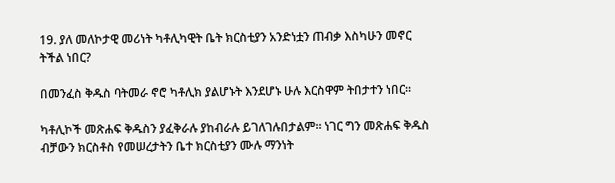19. ያለ መለኮታዊ መሪነት ካቶሊካዊት ቤት ክርስቲያን አንድነቷን ጠብቃ እስካሁን መኖር ትችል ነበር?

በመንፈስ ቅዱስ ባትመራ ኖሮ ካቶሊክ ያልሆኑት እንደሆኑ ሁሉ እርስዋም ትበታተን ነበር።

ካቶሊኮች መጽሐፍ ቅዱስን ያፈቅራሉ ያከብራሉ ይገለገሉበታልም። ነገር ግን መጽሐፍ ቅዱስ ብቻውን ክርስቶስ የመሠረታትን ቤተ ክርስቲያን ሙሉ ማንነት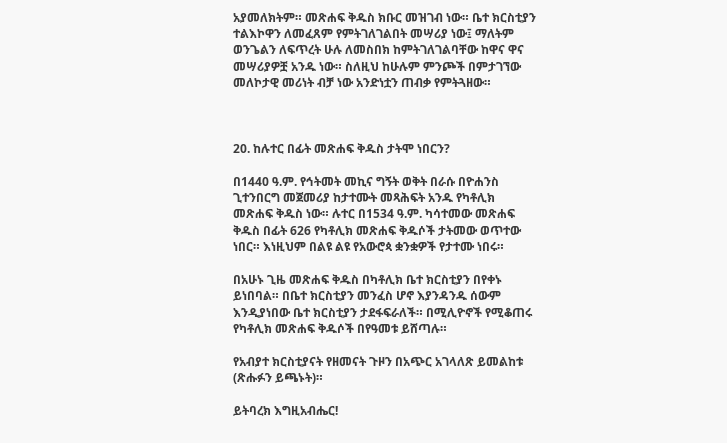አያመለክትም። መጽሐፍ ቅዱስ ክቡር መዝገብ ነው። ቤተ ክርስቲያን ተልእኮዋን ለመፈጸም የምትገለገልበት መሣሪያ ነው፤ ማለትም ወንጌልን ለፍጥረት ሁሉ ለመስበክ ከምትገለገልባቸው ከዋና ዋና መሣሪያዎቿ አንዱ ነው። ስለዚህ ከሁሉም ምንጮች በምታገኘው መለኮታዊ መሪነት ብቻ ነው አንድነቷን ጠብቃ የምትጓዘው።



20. ከሉተር በፊት መጽሐፍ ቅዱስ ታትሞ ነበርን?

በ1440 ዓ.ም. የኅትመት መኪና ግኝት ወቅት በራሱ በዮሐንስ ጊተንበርግ መጀመሪያ ከታተሙት መጻሕፍት አንዱ የካቶሊክ መጽሐፍ ቅዱስ ነው። ሉተር በ1534 ዓ.ም. ካሳተመው መጽሐፍ ቅዱስ በፊት 626 የካቶሊክ መጽሐፍ ቅዱሶች ታትመው ወጥተው ነበር። እነዚህም በልዩ ልዩ የአውሮጳ ቋንቋዎች የታተሙ ነበሩ።

በአሁኑ ጊዜ መጽሐፍ ቅዱስ በካቶሊክ ቤተ ክርስቲያን በየቀኑ ይነበባል። በቤተ ክርስቲያን መንፈስ ሆኖ እያንዳንዱ ሰውም እንዲያነበው ቤተ ክርስቲያን ታደፋፍራለች። በሚሊዮኖች የሚቆጠሩ የካቶሊክ መጽሐፍ ቅዱሶች በየዓመቱ ይሸጣሉ።

የአብያተ ክርስቲያናት የዘመናት ጉዞን በአጭር አገላለጽ ይመልከቱ (ጽሑፉን ይጫኑት)።

ይትባረክ እግዚአብሔር!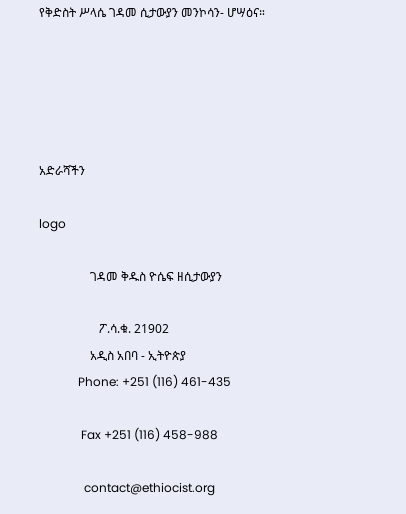የቅድስት ሥላሴ ገዳመ ሲታውያን መንኮሳን- ሆሣዕና።





አድራሻችን

logo

                 ገዳመ ቅዱስ ዮሴፍ ዘሲታውያን

                    ፖ.ሳ.ቁ. 21902
                 አዲስ አበባ - ኢትዮጵያ
             Phone: +251 (116) 461-435

              Fax +251 (116) 458-988

               contact@ethiocist.org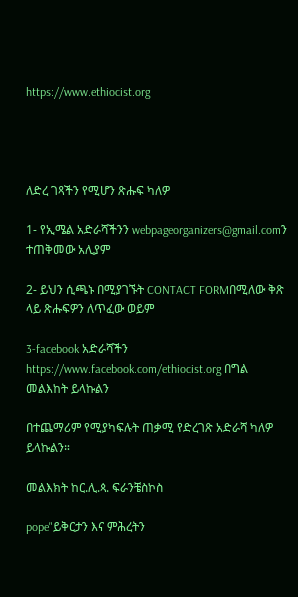https://www.ethiocist.org




ለድረ ገጻችን የሚሆን ጽሑፍ ካለዎ

1- የኢሜል አድራሻችንን webpageorganizers@gmail.comን ተጠቅመው አሊያም

2- ይህን ሲጫኑ በሚያገኙት CONTACT FORMበሚለው ቅጽ ላይ ጽሑፍዎን ለጥፈው ወይም

3-facebook አድራሻችን https://www.facebook.com/ethiocist.org በግል መልእከት ይላኩልን

በተጨማሪም የሚያካፍሉት ጠቃሚ የድረገጽ አድራሻ ካለዎ ይላኩልን።

መልእክት ከር.ሊ.ጳ. ፍራንቼስኮስ

pope"ይቅርታን እና ምሕረትን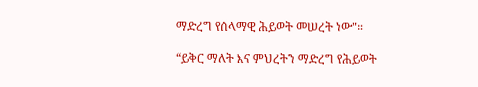ማድረግ የሰላማዊ ሕይወት መሠረት ነው"።

“ይቅር ማለት እና ምህረትን ማድረግ የሕይወት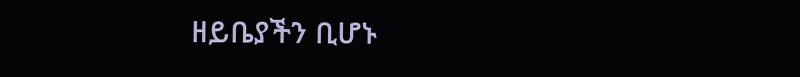ዘይቤያችን ቢሆኑ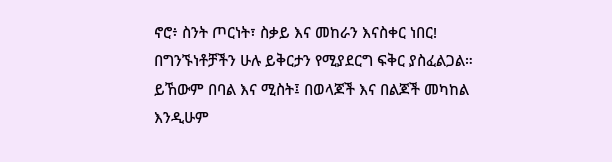ኖሮ፥ ስንት ጦርነት፣ ስቃይ እና መከራን እናስቀር ነበር! በግንኙነቶቻችን ሁሉ ይቅርታን የሚያደርግ ፍቅር ያስፈልጋል። ይኸውም በባል እና ሚስት፤ በወላጆች እና በልጆች መካከል እንዲሁም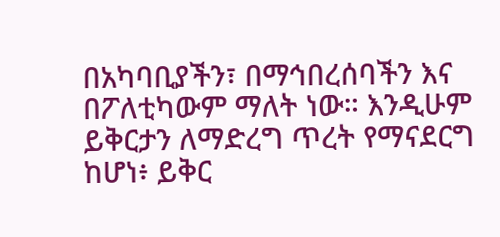በአካባቢያችን፣ በማኅበረሰባችን እና በፖለቲካውም ማለት ነው። እንዲሁም ይቅርታን ለማድረግ ጥረት የማናደርግ ከሆነ፥ ይቅር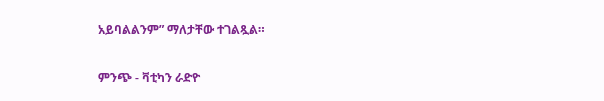አይባልልንም” ማለታቸው ተገልጿል።

ምንጭ - ቫቲካን ራድዮ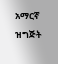አማርኛ ዝግጅት